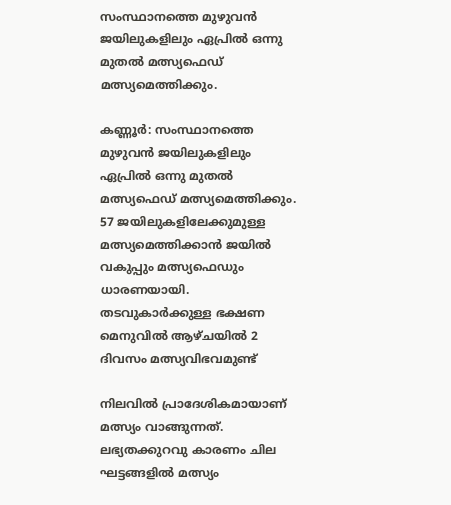സംസ്ഥാനത്തെ മുഴുവന്‍ ജയിലുകളിലും ഏപ്രില്‍ ഒന്നു മുതല്‍ മത്സ്യഫെഡ് മത്സ്യമെത്തിക്കും.

കണ്ണൂര്‍: സംസ്ഥാനത്തെ മുഴുവന്‍ ജയിലുകളിലും ഏപ്രില്‍ ഒന്നു മുതല്‍ മത്സ്യഫെഡ് മത്സ്യമെത്തിക്കും. 57 ജയിലുകളിലേക്കുമുള്ള മത്സ്യമെത്തിക്കാന്‍ ജയില്‍ വകുപ്പും മത്സ്യഫെഡും ധാരണയായി. തടവുകാര്‍ക്കുള്ള ഭക്ഷണ മെനുവില്‍ ആഴ്ചയില്‍ 2 ദിവസം മത്സ്യവിഭവമുണ്ട്

നിലവില്‍ പ്രാദേശികമായാണ് മത്സ്യം വാങ്ങുന്നത്. ലഭ്യതക്കുറവു കാരണം ചില ഘട്ടങ്ങളില്‍ മത്സ്യം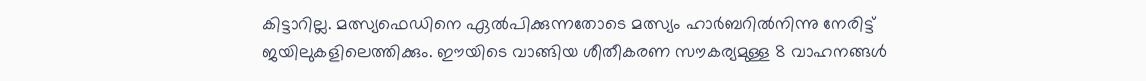കിട്ടാറില്ല. മത്സ്യഫെഡിനെ ഏല്‍പിക്കുന്നതോടെ മത്സ്യം ഹാര്‍ബറില്‍നിന്നു നേരിട്ട് ജയിലുകളിലെത്തിക്കും. ഈയിടെ വാങ്ങിയ ശീതീകരണ സൗകര്യമുള്ള 8 വാഹനങ്ങള്‍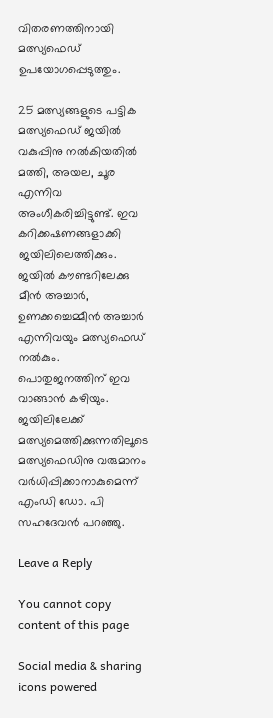വിതരണത്തിനായി മത്സ്യഫെഡ് ഉപയോഗപ്പെടുത്തും.

25 മത്സ്യങ്ങളുടെ പട്ടിക മത്സ്യഫെഡ് ജയില്‍ വകുപ്പിനു നല്‍കിയതില്‍ മത്തി, അയല, ചൂര എന്നിവ അംഗീകരിച്ചിട്ടുണ്ട്. ഇവ കറിക്കഷണങ്ങളാക്കി ജയിലിലെത്തിക്കും. ജയില്‍ കൗണ്ടറിലേക്കു മീന്‍ അച്ചാര്‍, ഉണക്കച്ചെമ്മീന്‍ അച്ചാര്‍ എന്നിവയും മത്സ്യഫെഡ് നല്‍കും. പൊതുജനത്തിന് ഇവ വാങ്ങാന്‍ കഴിയും. ജയിലിലേക്ക് മത്സ്യമെത്തിക്കുന്നതിലൂടെ മത്സ്യഫെഡിനു വരുമാനം വര്‍ധിപ്പിക്കാനാകുമെന്ന് എംഡി ഡോ. പി സഹദേവന്‍ പറഞ്ഞു.

Leave a Reply

You cannot copy content of this page

Social media & sharing icons powered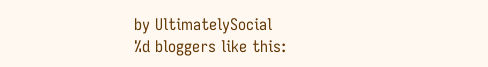by UltimatelySocial
%d bloggers like this: